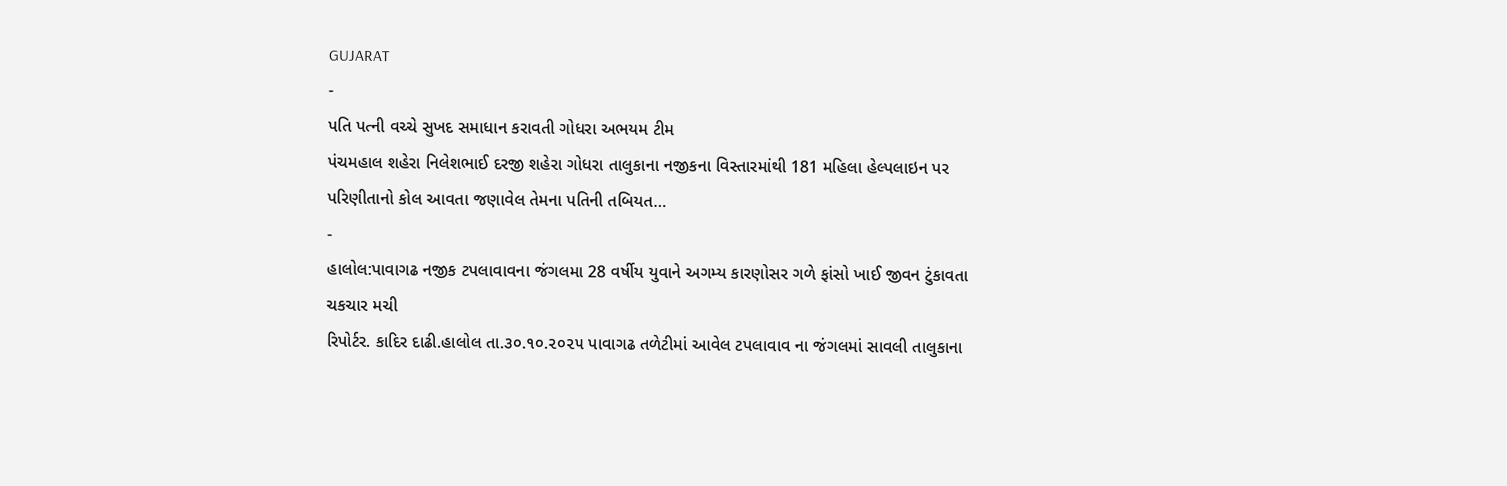GUJARAT
-
પતિ પત્ની વચ્ચે સુખદ સમાધાન કરાવતી ગોધરા અભયમ ટીમ
પંચમહાલ શહેરા નિલેશભાઈ દરજી શહેરા ગોધરા તાલુકાના નજીકના વિસ્તારમાંથી 181 મહિલા હેલ્પલાઇન પર પરિણીતાનો કોલ આવતા જણાવેલ તેમના પતિની તબિયત…
-
હાલોલ:પાવાગઢ નજીક ટપલાવાવના જંગલમા 28 વર્ષીય યુવાને અગમ્ય કારણોસર ગળે ફાંસો ખાઈ જીવન ટુંકાવતા ચકચાર મચી
રિપોર્ટર. કાદિર દાઢી.હાલોલ તા.૩૦.૧૦.૨૦૨૫ પાવાગઢ તળેટીમાં આવેલ ટપલાવાવ ના જંગલમાં સાવલી તાલુકાના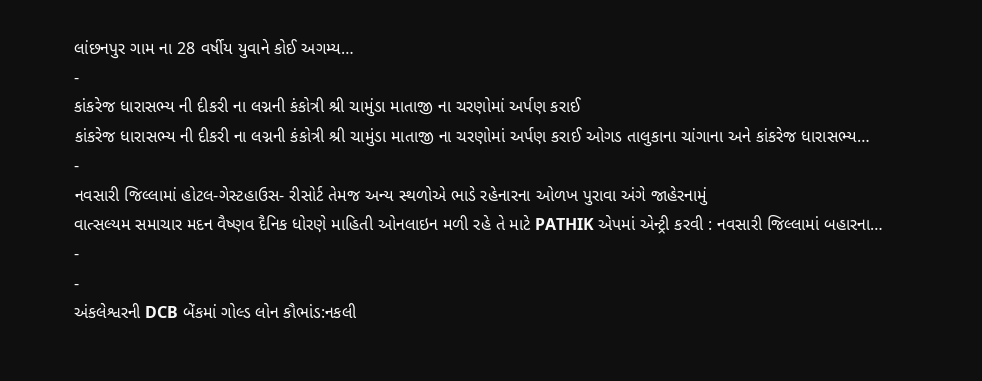લાંછનપુર ગામ ના 28 વર્ષીય યુવાને કોઈ અગમ્ય…
-
કાંકરેજ ધારાસભ્ય ની દીકરી ના લગ્નની કંકોત્રી શ્રી ચામુંડા માતાજી ના ચરણોમાં અર્પણ કરાઈ
કાંકરેજ ધારાસભ્ય ની દીકરી ના લગ્નની કંકોત્રી શ્રી ચામુંડા માતાજી ના ચરણોમાં અર્પણ કરાઈ ઓગડ તાલુકાના ચાંગાના અને કાંકરેજ ધારાસભ્ય…
-
નવસારી જિલ્લામાં હોટલ-ગેસ્ટહાઉસ- રીસોર્ટ તેમજ અન્ય સ્થળોએ ભાડે રહેનારના ઓળખ પુરાવા અંગે જાહેરનામું
વાત્સલ્યમ સમાચાર મદન વૈષ્ણવ દૈનિક ધોરણે માહિતી ઓનલાઇન મળી રહે તે માટે PATHIK એપમાં એન્ટ્રી કરવી : નવસારી જિલ્લામાં બહારના…
-
-
અંકલેશ્વરની DCB બેંકમાં ગોલ્ડ લોન કૌભાંડ:નકલી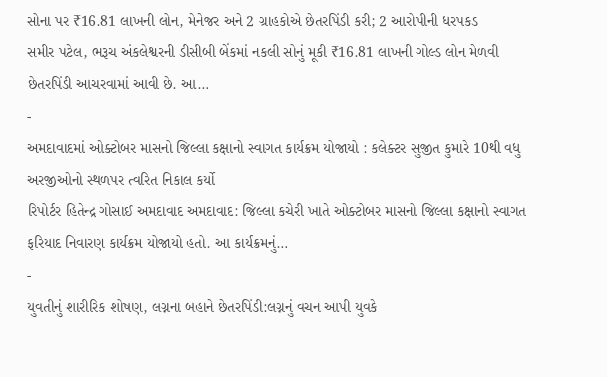સોના પર ₹16.81 લાખની લોન, મેનેજર અને 2 ગ્રાહકોએ છેતરપિંડી કરી; 2 આરોપીની ધરપકડ
સમીર પટેલ, ભરૂચ અંકલેશ્વરની ડીસીબી બેંકમાં નકલી સોનું મૂકી ₹16.81 લાખની ગોલ્ડ લોન મેળવી છેતરપિંડી આચરવામાં આવી છે. આ…
-
અમદાવાદમાં ઓક્ટોબર માસનો જિલ્લા કક્ષાનો સ્વાગત કાર્યક્રમ યોજાયો : કલેક્ટર સુજીત કુમારે 10થી વધુ અરજીઓનો સ્થળપર ત્વરિત નિકાલ કર્યો
રિપોર્ટર હિતેન્દ્ર ગોસાઈ અમદાવાદ અમદાવાદ: જિલ્લા કચેરી ખાતે ઓક્ટોબર માસનો જિલ્લા કક્ષાનો સ્વાગત ફરિયાદ નિવારણ કાર્યક્રમ યોજાયો હતો. આ કાર્યક્રમનું…
-
યુવતીનું શારીરિક શોષણ, લગ્નના બહાને છેતરપિંડી:લગ્નનું વચન આપી યુવકે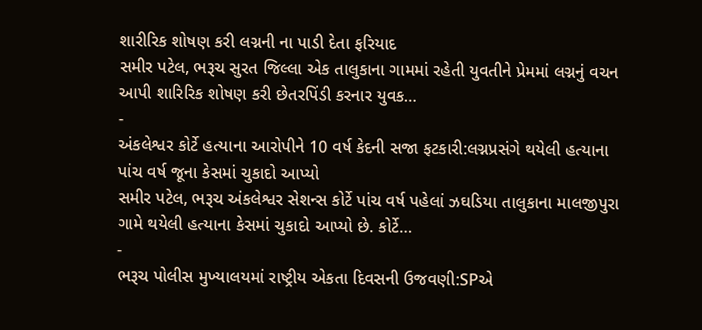શારીરિક શોષણ કરી લગ્નની ના પાડી દેતા ફરિયાદ
સમીર પટેલ, ભરૂચ સુરત જિલ્લા એક તાલુકાના ગામમાં રહેતી યુવતીને પ્રેમમાં લગ્નનું વચન આપી શારિરિક શોષણ કરી છેતરપિંડી કરનાર યુવક…
-
અંકલેશ્વર કોર્ટે હત્યાના આરોપીને 10 વર્ષ કેદની સજા ફટકારી:લગ્નપ્રસંગે થયેલી હત્યાના પાંચ વર્ષ જૂના કેસમાં ચુકાદો આપ્યો
સમીર પટેલ, ભરૂચ અંકલેશ્વર સેશન્સ કોર્ટે પાંચ વર્ષ પહેલાં ઝઘડિયા તાલુકાના માલજીપુરા ગામે થયેલી હત્યાના કેસમાં ચુકાદો આપ્યો છે. કોર્ટે…
-
ભરૂચ પોલીસ મુખ્યાલયમાં રાષ્ટ્રીય એકતા દિવસની ઉજવણી:SPએ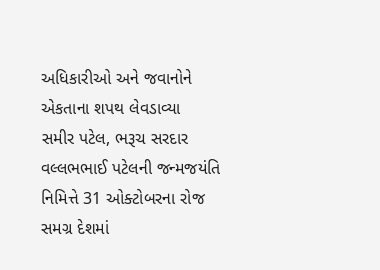અધિકારીઓ અને જવાનોને એકતાના શપથ લેવડાવ્યા
સમીર પટેલ, ભરૂચ સરદાર વલ્લભભાઈ પટેલની જન્મજયંતિ નિમિત્તે 31 ઓક્ટોબરના રોજ સમગ્ર દેશમાં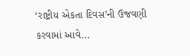‘રાષ્ટ્રીય એકતા દિવસ’ની ઉજવણી કરવામાં આવે…